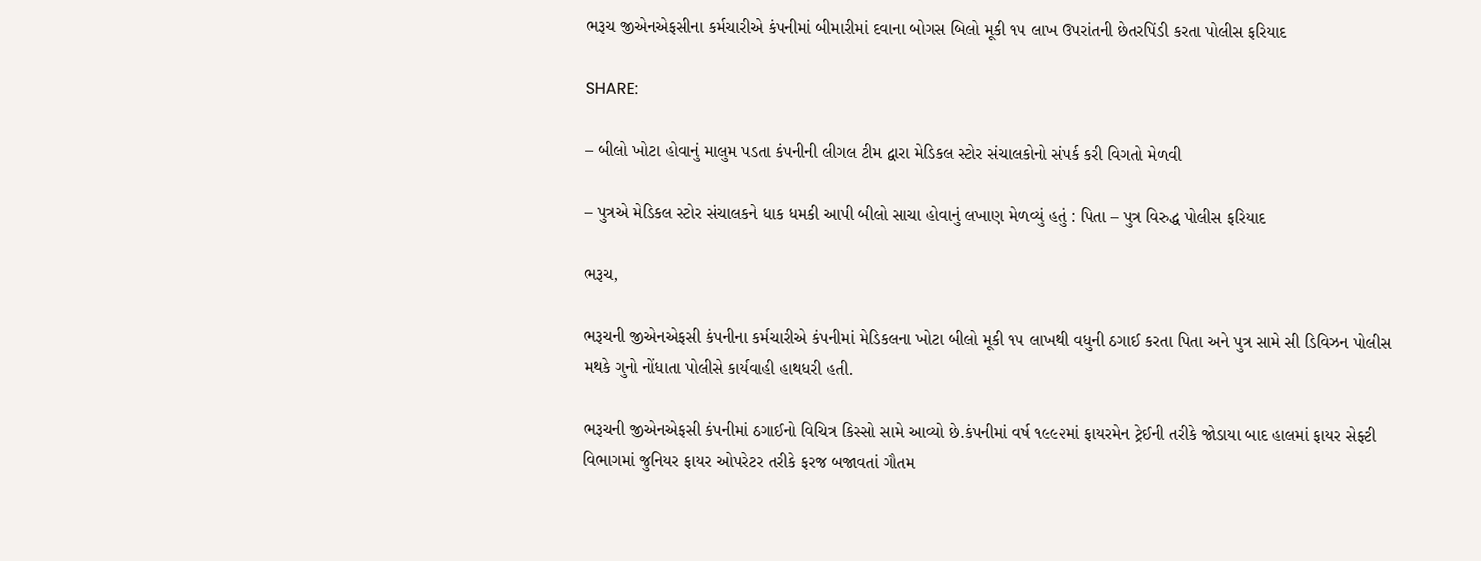ભરૂચ જીએનએફસીના કર્મચારીએ કંપનીમાં બીમારીમાં દવાના બોગસ બિલો મૂકી ૧૫ લાખ ઉપરાંતની છેતરપિંડી કરતા પોલીસ ફરિયાદ

SHARE:

– બીલો ખોટા હોવાનું માલુમ પડતા કંપનીની લીગલ ટીમ દ્વારા મેડિકલ સ્ટોર સંચાલકોનો સંપર્ક કરી વિગતો મેળવી

– પુત્રએ મેડિકલ સ્ટોર સંચાલકને ધાક ધમકી આપી બીલો સાચા હોવાનું લખાણ મેળવ્યું હતું : પિતા – પુત્ર વિરુદ્ધ પોલીસ ફરિયાદ

ભરૂચ,

ભરૂચની જીએનએફસી કંપનીના કર્મચારીએ કંપનીમાં મેડિકલના ખોટા બીલો મૂકી ૧૫ લાખથી વધુની ઠગાઈ કરતા પિતા અને પુત્ર સામે સી ડિવિઝન પોલીસ મથકે ગુનો નોંધાતા પોલીસે કાર્યવાહી હાથધરી હતી.

ભરૂચની જીએનએફસી કંપનીમાં ઠગાઈનો વિચિત્ર કિસ્સો સામે આવ્યો છે.કંપનીમાં વર્ષ ૧૯૯૨માં ફાયરમેન ટ્રેઈની તરીકે જોડાયા બાદ હાલમાં ફાયર સેફ્ટી વિભાગમાં જુનિયર ફાયર ઓપરેટર તરીકે ફરજ બજાવતાં ગૌતમ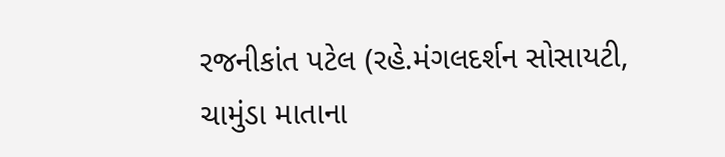રજનીકાંત પટેલ (રહે.મંગલદર્શન સોસાયટી, ચામુંડા માતાના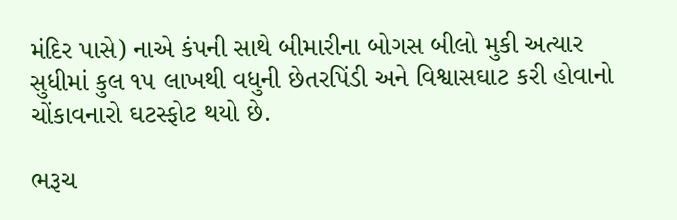મંદિર પાસે) નાએ કંપની સાથે બીમારીના બોગસ બીલો મુકી અત્યાર સુધીમાં કુલ ૧૫ લાખથી વધુની છેતરપિંડી અને વિશ્વાસઘાટ કરી હોવાનો ચોંકાવનારો ઘટસ્ફોટ થયો છે.

ભરૂચ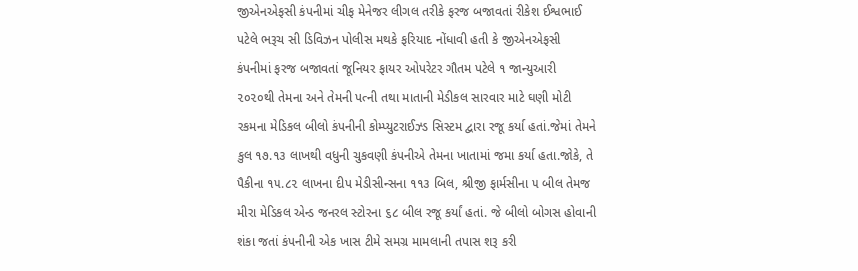જીએનએફસી કંપનીમાં ચીફ મેનેજર લીગલ તરીકે ફરજ બજાવતાં રીકેશ ઈશ્વભાઈ પટેલે ભરૂચ સી ડિવિઝન પોલીસ મથકે ફરિયાદ નોંધાવી હતી કે જીએનએફસી કંપનીમાં ફરજ બજાવતાં જૂનિયર ફાયર ઓપરેટર ગૌતમ પટેલે ૧ જાન્યુઆરી ૨૦૨૦થી તેમના અને તેમની પત્ની તથા માતાની મેડીકલ સારવાર માટે ઘણી મોટી રકમના મેડિકલ બીલો કંપનીની કોમ્પ્યુટરાઈઝ્ડ સિસ્ટમ દ્વારા રજૂ કર્યા હતાં.જેમાં તેમને કુલ ૧૭.૧૩ લાખથી વધુની ચુકવણી કંપનીએ તેમના ખાતામાં જમા કર્યા હતા.જોકે, તે પૈકીના ૧૫.૮૨ લાખના દીપ મેડીસીન્સના ૧૧૩ બિલ, શ્રીજી ફાર્મસીના ૫ બીલ તેમજ મીરા મેડિકલ એન્ડ જનરલ સ્ટોરના ૬૮ બીલ રજૂ કર્યાં હતાં. જે બીલો બોગસ હોવાની શંકા જતાં કંપનીની એક ખાસ ટીમે સમગ્ર મામલાની તપાસ શરૂ કરી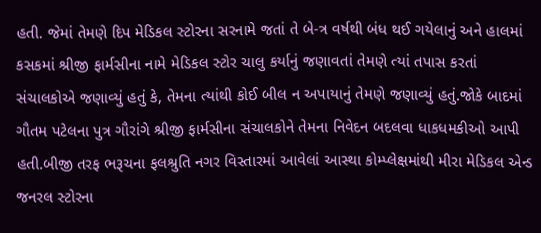હતી. જેમાં તેમણે દિપ મેડિકલ સ્ટોરના સરનામે જતાં તે બે-ત્ર વર્ષથી બંધ થઈ ગયેલાનું અને હાલમાં કસકમાં શ્રીજી ફાર્મસીના નામે મેડિકલ સ્ટોર ચાલુ કર્યાનું જણાવતાં તેમણે ત્યાં તપાસ કરતાં સંચાલકોએ જણાવ્યું હતું કે, તેમના ત્યાંથી કોઈ બીલ ન અપાયાનું તેમણે જણાવ્યું હતું.જોકે બાદમાં ગૌતમ પટેલના પુત્ર ગૌરાંગે શ્રીજી ફાર્મસીના સંચાલકોને તેમના નિવેદન બદલવા ધાકધમકીઓ આપી હતી.બીજી તરફ ભરૂચના ફલશ્રુતિ નગર વિસ્તારમાં આવેલાં આસ્થા કોમ્પ્લેક્ષમાંથી મીરા મેડિકલ એન્ડ જનરલ સ્ટોરના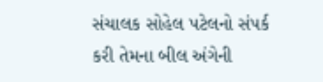સંચાલક સોહેલ પટેલનો સંપર્ક કરી તેમના બીલ અંગેની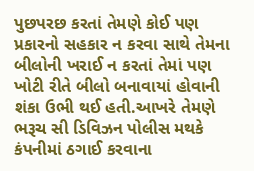પુછપરછ કરતાં તેમણે કોઈ પણ પ્રકારનો સહકાર ન કરવા સાથે તેમના બીલોની ખરાઈ ન કરતાં તેમાં પણ ખોટી રીતે બીલો બનાવાયાં હોવાની શંકા ઉભી થઈ હતી.આખરે તેમણે ભરૂચ સી ડિવિઝન પોલીસ મથકે કંપનીમાં ઠગાઈ કરવાના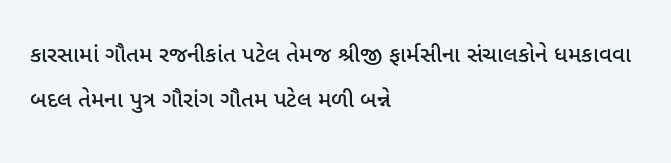કારસામાં ગૌતમ રજનીકાંત પટેલ તેમજ શ્રીજી ફાર્મસીના સંચાલકોને ધમકાવવા બદલ તેમના પુત્ર ગૌરાંગ ગૌતમ પટેલ મળી બન્ને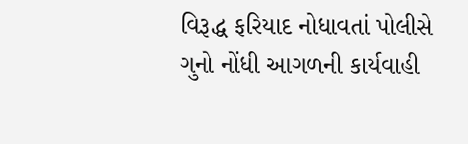વિરૂદ્ધ ફરિયાદ નોધાવતાં પોલીસે ગુનો નોંધી આગળની કાર્યવાહી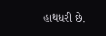હાથધરી છે.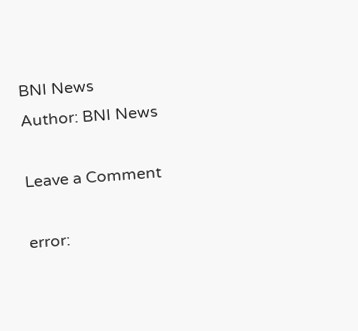BNI News
Author: BNI News

Leave a Comment

error: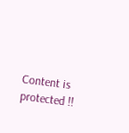Content is protected !!